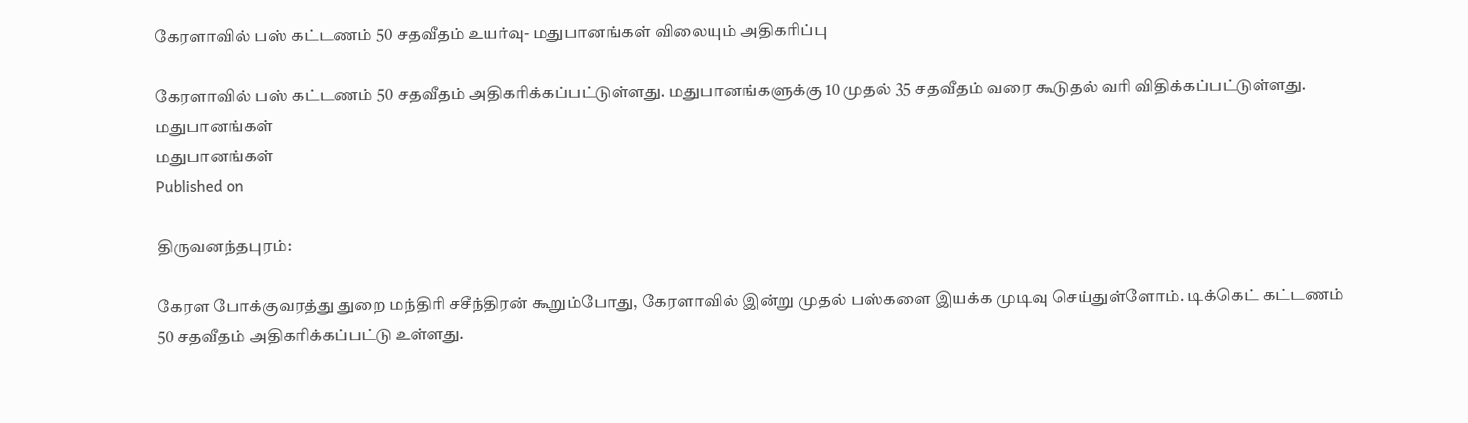கேரளாவில் பஸ் கட்டணம் 50 சதவீதம் உயர்வு- மதுபானங்கள் விலையும் அதிகரிப்பு

கேரளாவில் பஸ் கட்டணம் 50 சதவீதம் அதிகரிக்கப்பட்டுள்ளது. மதுபானங்களுக்கு 10 முதல் 35 சதவீதம் வரை கூடுதல் வரி விதிக்கப்பட்டுள்ளது.
மதுபானங்கள்
மதுபானங்கள்
Published on

திருவனந்தபுரம்:

கேரள போக்குவரத்து துறை மந்திரி சசீந்திரன் கூறும்போது, கேரளாவில் இன்று முதல் பஸ்களை இயக்க முடிவு செய்துள்ளோம். டிக்கெட் கட்டணம் 50 சதவீதம் அதிகரிக்கப்பட்டு உள்ளது.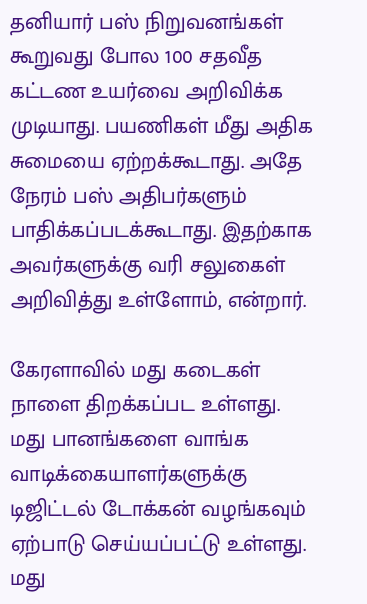தனியார் பஸ் நிறுவனங்கள் கூறுவது போல 100 சதவீத கட்டண உயர்வை அறிவிக்க முடியாது. பயணிகள் மீது அதிக சுமையை ஏற்றக்கூடாது. அதே நேரம் பஸ் அதிபர்களும் பாதிக்கப்படக்கூடாது. இதற்காக அவர்களுக்கு வரி சலுகைள் அறிவித்து உள்ளோம், என்றார்.

கேரளாவில் மது கடைகள் நாளை திறக்கப்பட உள்ளது. மது பானங்களை வாங்க வாடிக்கையாளர்களுக்கு டிஜிட்டல் டோக்கன் வழங்கவும் ஏற்பாடு செய்யப்பட்டு உள்ளது. மது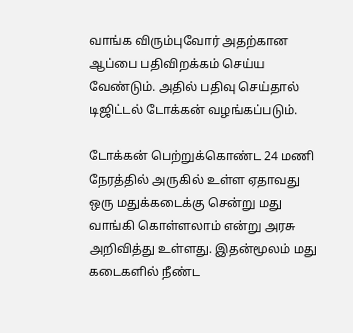வாங்க விரும்புவோர் அதற்கான ஆப்பை பதிவிறக்கம் செய்ய வேண்டும். அதில் பதிவு செய்தால் டிஜிட்டல் டோக்கன் வழங்கப்படும்.

டோக்கன் பெற்றுக்கொண்ட 24 மணி நேரத்தில் அருகில் உள்ள ஏதாவது ஒரு மதுக்கடைக்கு சென்று மது வாங்கி கொள்ளலாம் என்று அரசு அறிவித்து உள்ளது. இதன்மூலம் மது கடைகளில் நீண்ட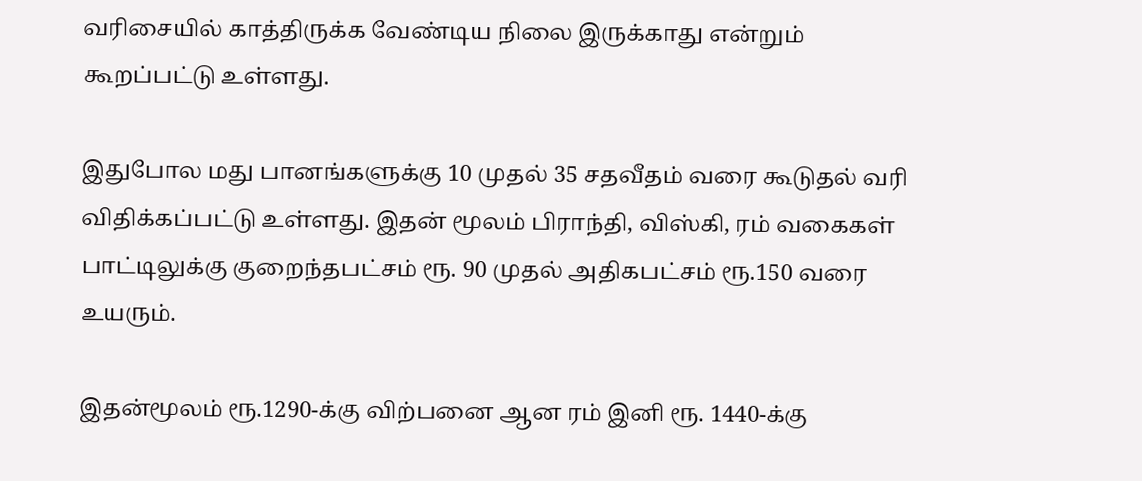வரிசையில் காத்திருக்க வேண்டிய நிலை இருக்காது என்றும் கூறப்பட்டு உள்ளது.

இதுபோல மது பானங்களுக்கு 10 முதல் 35 சதவீதம் வரை கூடுதல் வரி விதிக்கப்பட்டு உள்ளது. இதன் மூலம் பிராந்தி, விஸ்கி, ரம் வகைகள் பாட்டிலுக்கு குறைந்தபட்சம் ரூ. 90 முதல் அதிகபட்சம் ரூ.150 வரை உயரும்.

இதன்மூலம் ரூ.1290-க்கு விற்பனை ஆன ரம் இனி ரூ. 1440-க்கு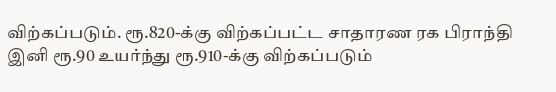விற்கப்படும். ரூ.820-க்கு விற்கப்பட்ட சாதாரண ரக பிராந்தி இனி ரூ.90 உயர்ந்து ரூ.910-க்கு விற்கப்படும்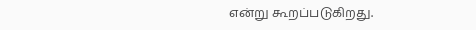என்று கூறப்படுகிறது.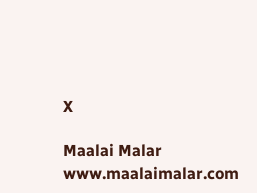X

Maalai Malar
www.maalaimalar.com